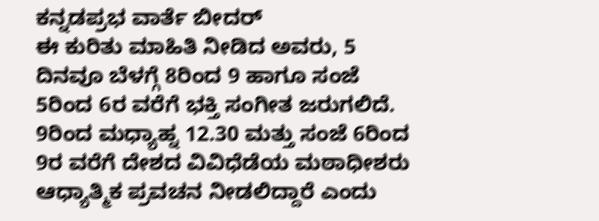ಕನ್ನಡಪ್ರಭ ವಾರ್ತೆ ಬೀದರ್
ಈ ಕುರಿತು ಮಾಹಿತಿ ನೀಡಿದ ಅವರು, 5 ದಿನವೂ ಬೆಳಗ್ಗೆ 8ರಿಂದ 9 ಹಾಗೂ ಸಂಜೆ 5ರಿಂದ 6ರ ವರೆಗೆ ಭಕ್ತಿ ಸಂಗೀತ ಜರುಗಲಿದೆ. 9ರಿಂದ ಮಧ್ಯಾಹ್ನ 12.30 ಮತ್ತು ಸಂಜೆ 6ರಿಂದ 9ರ ವರೆಗೆ ದೇಶದ ವಿವಿಧೆಡೆಯ ಮಠಾಧೀಶರು ಆಧ್ಯಾತ್ಮಿಕ ಪ್ರವಚನ ನೀಡಲಿದ್ದಾರೆ ಎಂದು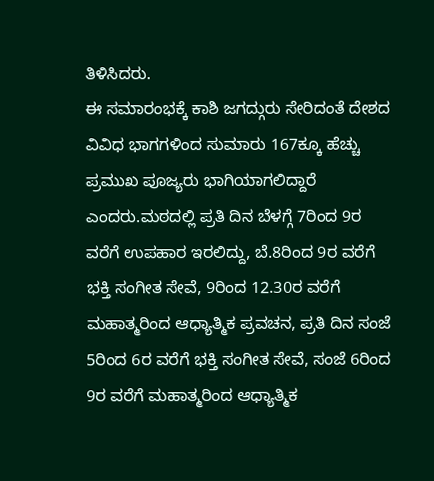ತಿಳಿಸಿದರು.
ಈ ಸಮಾರಂಭಕ್ಕೆ ಕಾಶಿ ಜಗದ್ಗುರು ಸೇರಿದಂತೆ ದೇಶದ ವಿವಿಧ ಭಾಗಗಳಿಂದ ಸುಮಾರು 167ಕ್ಕೂ ಹೆಚ್ಚು ಪ್ರಮುಖ ಪೂಜ್ಯರು ಭಾಗಿಯಾಗಲಿದ್ದಾರೆ ಎಂದರು.ಮಠದಲ್ಲಿ ಪ್ರತಿ ದಿನ ಬೆಳಗ್ಗೆ 7ರಿಂದ 9ರ ವರೆಗೆ ಉಪಹಾರ ಇರಲಿದ್ದು, ಬೆ.8ರಿಂದ 9ರ ವರೆಗೆ ಭಕ್ತಿ ಸಂಗೀತ ಸೇವೆ, 9ರಿಂದ 12.30ರ ವರೆಗೆ ಮಹಾತ್ಮರಿಂದ ಆಧ್ಯಾತ್ಮಿಕ ಪ್ರವಚನ, ಪ್ರತಿ ದಿನ ಸಂಜೆ 5ರಿಂದ 6ರ ವರೆಗೆ ಭಕ್ತಿ ಸಂಗೀತ ಸೇವೆ, ಸಂಜೆ 6ರಿಂದ 9ರ ವರೆಗೆ ಮಹಾತ್ಮರಿಂದ ಆಧ್ಯಾತ್ಮಿಕ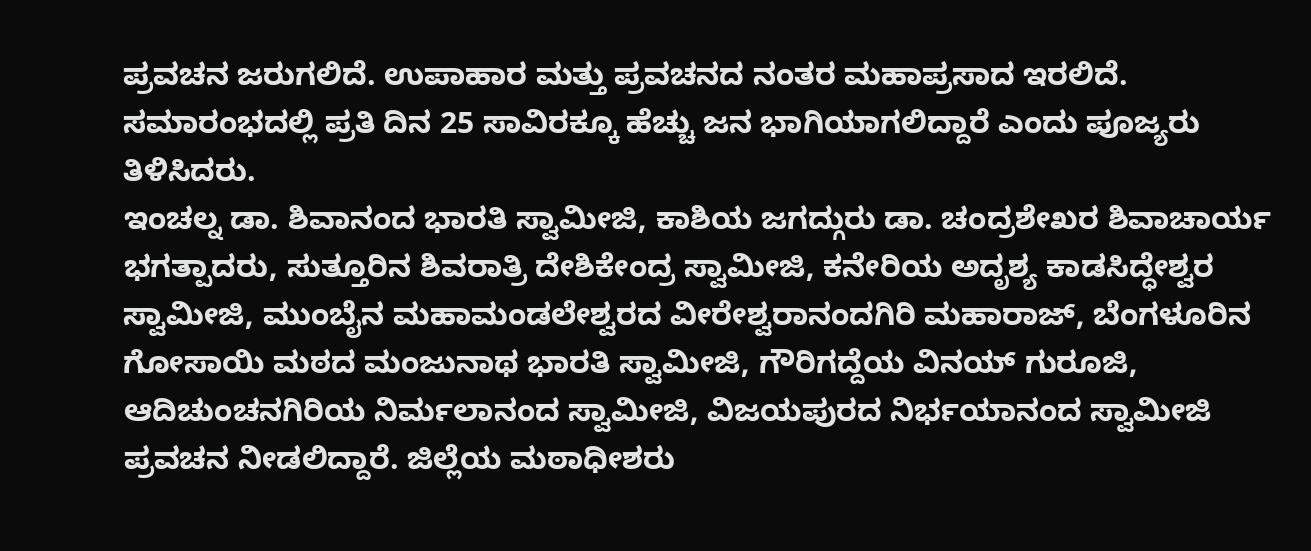ಪ್ರವಚನ ಜರುಗಲಿದೆ. ಉಪಾಹಾರ ಮತ್ತು ಪ್ರವಚನದ ನಂತರ ಮಹಾಪ್ರಸಾದ ಇರಲಿದೆ. ಸಮಾರಂಭದಲ್ಲಿ ಪ್ರತಿ ದಿನ 25 ಸಾವಿರಕ್ಕೂ ಹೆಚ್ಚು ಜನ ಭಾಗಿಯಾಗಲಿದ್ದಾರೆ ಎಂದು ಪೂಜ್ಯರು ತಿಳಿಸಿದರು.
ಇಂಚಲ್ನ ಡಾ. ಶಿವಾನಂದ ಭಾರತಿ ಸ್ವಾಮೀಜಿ, ಕಾಶಿಯ ಜಗದ್ಗುರು ಡಾ. ಚಂದ್ರಶೇಖರ ಶಿವಾಚಾರ್ಯ ಭಗತ್ಪಾದರು, ಸುತ್ತೂರಿನ ಶಿವರಾತ್ರಿ ದೇಶಿಕೇಂದ್ರ ಸ್ವಾಮೀಜಿ, ಕನೇರಿಯ ಅದೃಶ್ಯ ಕಾಡಸಿದ್ಧೇಶ್ವರ ಸ್ವಾಮೀಜಿ, ಮುಂಬೈನ ಮಹಾಮಂಡಲೇಶ್ವರದ ವೀರೇಶ್ವರಾನಂದಗಿರಿ ಮಹಾರಾಜ್, ಬೆಂಗಳೂರಿನ ಗೋಸಾಯಿ ಮಠದ ಮಂಜುನಾಥ ಭಾರತಿ ಸ್ವಾಮೀಜಿ, ಗೌರಿಗದ್ದೆಯ ವಿನಯ್ ಗುರೂಜಿ, ಆದಿಚುಂಚನಗಿರಿಯ ನಿರ್ಮಲಾನಂದ ಸ್ವಾಮೀಜಿ, ವಿಜಯಪುರದ ನಿರ್ಭಯಾನಂದ ಸ್ವಾಮೀಜಿ ಪ್ರವಚನ ನೀಡಲಿದ್ದಾರೆ. ಜಿಲ್ಲೆಯ ಮಠಾಧೀಶರು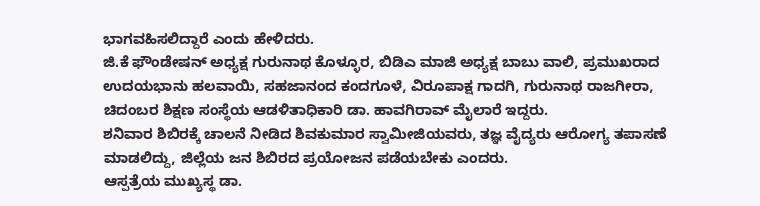ಭಾಗವಹಿಸಲಿದ್ದಾರೆ ಎಂದು ಹೇಳಿದರು.
ಜಿ.ಕೆ ಫೌಂಡೇಷನ್ ಅಧ್ಯಕ್ಷ ಗುರುನಾಥ ಕೊಳ್ಳೂರ, ಬಿಡಿಎ ಮಾಜಿ ಅಧ್ಯಕ್ಷ ಬಾಬು ವಾಲಿ, ಪ್ರಮುಖರಾದ ಉದಯಭಾನು ಹಲವಾಯಿ, ಸಹಜಾನಂದ ಕಂದಗೂಳೆ, ವಿರೂಪಾಕ್ಷ ಗಾದಗಿ, ಗುರುನಾಥ ರಾಜಗೀರಾ, ಚಿದಂಬರ ಶಿಕ್ಷಣ ಸಂಸ್ಥೆಯ ಆಡಳಿತಾಧಿಕಾರಿ ಡಾ. ಹಾವಗಿರಾವ್ ಮೈಲಾರೆ ಇದ್ದರು.
ಶನಿವಾರ ಶಿಬಿರಕ್ಕೆ ಚಾಲನೆ ನೀಡಿದ ಶಿವಕುಮಾರ ಸ್ವಾಮೀಜಿಯವರು, ತಜ್ಞ ವೈದ್ಯರು ಆರೋಗ್ಯ ತಪಾಸಣೆ ಮಾಡಲಿದ್ದು, ಜಿಲ್ಲೆಯ ಜನ ಶಿಬಿರದ ಪ್ರಯೋಜನ ಪಡೆಯಬೇಕು ಎಂದರು.
ಆಸ್ಪತ್ರೆಯ ಮುಖ್ಯಸ್ಥ ಡಾ.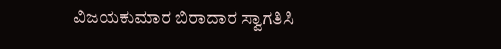ವಿಜಯಕುಮಾರ ಬಿರಾದಾರ ಸ್ವಾಗತಿಸಿ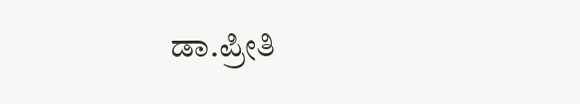ಡಾ.ಪ್ರೀತಿ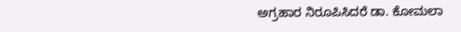ಅಗ್ರಹಾರ ನಿರೂಪಿಸಿದರೆ ಡಾ. ಕೋಮಲಾ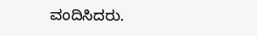ವಂದಿಸಿದರು.